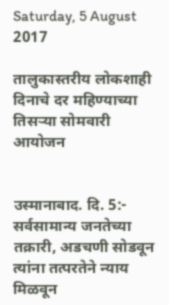Saturday, 5 August 2017

तालुकास्तरीय लोकशाही दिनाचे दर महिण्याच्या तिसऱ्या सोमवारी आयोजन


उस्मानाबाद. दि. 5:- सर्वसामान्य जनतेच्या तक्रारी, अडचणी सोडवून त्यांना तत्परतेने न्याय मिळवून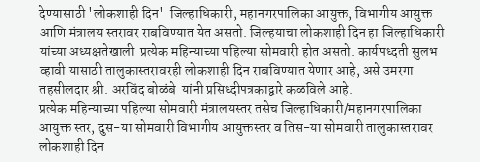देण्यासाठी 'लोकशाही दिन'  जिल्हाधिकारी, महानगरपालिका आयुक्त, विभागीय आयुक्त आणि मंत्रालय स्तरावर राबविण्यात येत असतो. जिल्हयाचा लोकशाही दिन हा जिल्हाधिकारी यांच्या अध्यक्षतेखाली  प्रत्येक महिन्याच्या पहिल्या सोमवारी होत असतो. कार्यपध्दती सुलभ व्हावी यासाठी तालुकास्तरावरही लोकशाही दिन राबविण्यात येणार आहे, असे उमरगा  तहसीलदार श्री. अरविंद बोळंबे  यांनी प्रसिध्दीपत्रकाद्वारे कळविले आहे.
प्रत्येक महिन्याच्या पहिल्या सोमवारी मंत्रालयस्तर तसेच जिल्हाधिकारी/महानगरपालिका आयुक्त स्तर, दुस-या सोमवारी विभागीय आयुक्तस्तर व तिस-या सोमवारी तालुकास्तरावर लोकशाही दिन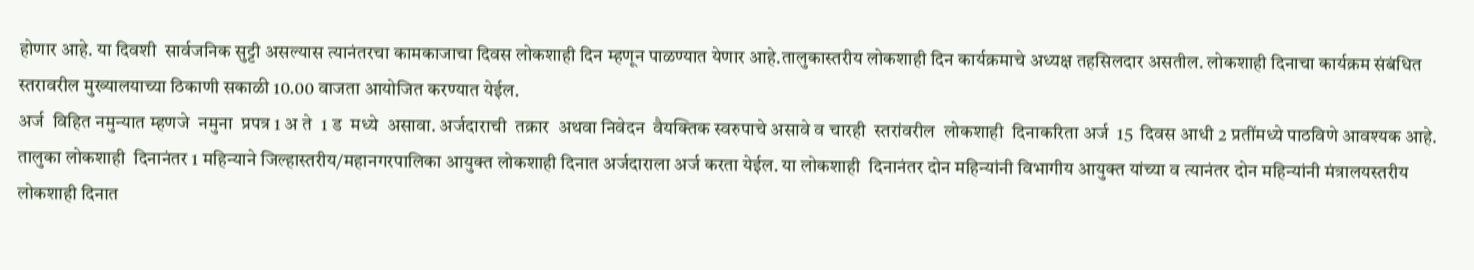होणार आहे. या दिवशी  सार्वजनिक सुट्टी असल्यास त्यानंतरचा कामकाजाचा दिवस लोकशाही दिन म्हणून पाळण्यात येणार आहे.तालुकास्तरीय लोकशाही दिन कार्यक्रमाचे अध्यक्ष तहसिलदार असतील. लोकशाही दिनाचा कार्यक्रम संबंधित स्तरावरील मुख्यालयाच्या ठिकाणी सकाळी 10.00 वाजता आयोजित करण्यात येईल.
अर्ज  विहित नमुन्यात म्हणजे  नमुना  प्रपत्र 1 अ ते  1 ड  मध्ये  असावा. अर्जदाराची  तक्रार  अथवा निवेदन  वैयक्तिक स्वरुपाचे असावे व चारही  स्तरांवरील  लोकशाही  दिनाकरिता अर्ज  15  दिवस आधी 2 प्रतींमध्ये पाठविणे आवश्यक आहे. तालुका लोकशाही  दिनानंतर 1 महिन्याने जिल्हास्तरीय/महानगरपालिका आयुक्त लोकशाही दिनात अर्जदाराला अर्ज करता येईल. या लोकशाही  दिनानंतर दोन महिन्यांनी विभागीय आयुक्त यांच्या व त्यानंतर दोन महिन्यांनी मंत्रालयस्तरीय लोकशाही दिनात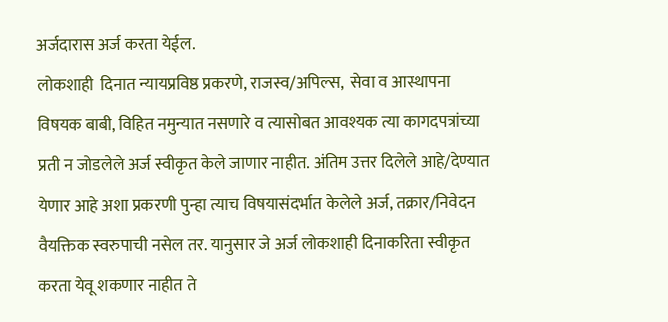अर्जदारास अर्ज करता येईल.
लोकशाही  दिनात न्यायप्रविष्ठ प्रकरणे, राजस्व/अपिल्स,  सेवा व आस्थापना विषयक बाबी, विहित नमुन्यात नसणारे व त्यासोबत आवश्यक त्या कागदपत्रांच्या प्रती न जोडलेले अर्ज स्वीकृत केले जाणार नाहीत. अंतिम उत्तर दिलेले आहे/देण्यात येणार आहे अशा प्रकरणी पुन्हा त्याच विषयासंदर्भात केलेले अर्ज, तक्रार/निवेदन वैयक्तिक स्वरुपाची नसेल तर. यानुसार जे अर्ज लोकशाही दिनाकरिता स्वीकृत करता येवू शकणार नाहीत ते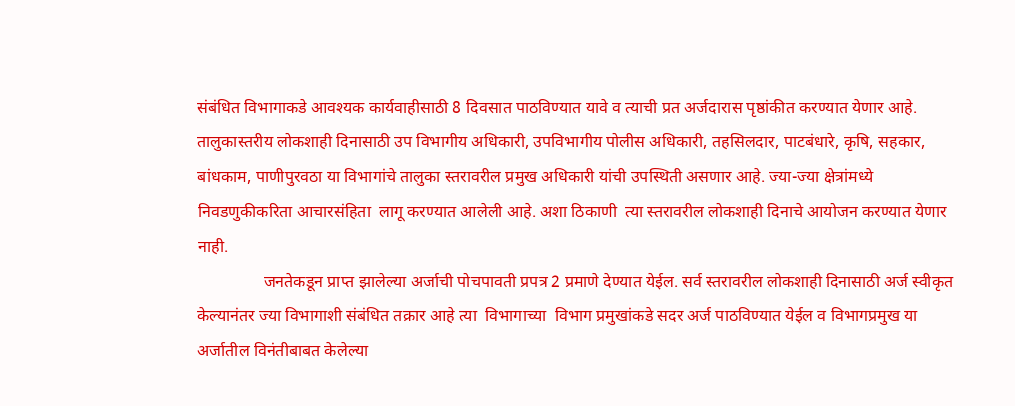संबंधित विभागाकडे आवश्यक कार्यवाहीसाठी 8 दिवसात पाठविण्यात यावे व त्याची प्रत अर्जदारास पृष्ठांकीत करण्यात येणार आहे.
तालुकास्तरीय लोकशाही दिनासाठी उप विभागीय अधिकारी, उपविभागीय पोलीस अधिकारी, तहसिलदार, पाटबंधारे, कृषि, सहकार, बांधकाम, पाणीपुरवठा या विभागांचे तालुका स्तरावरील प्रमुख अधिकारी यांची उपस्थिती असणार आहे. ज्या-ज्या क्षेत्रांमध्ये निवडणुकीकरिता आचारसंहिता  लागू करण्यात आलेली आहे. अशा ठिकाणी  त्या स्तरावरील लोकशाही दिनाचे आयोजन करण्यात येणार नाही.
                जनतेकडून प्राप्त झालेल्या अर्जाची पोचपावती प्रपत्र 2 प्रमाणे देण्यात येईल. सर्व स्तरावरील लोकशाही दिनासाठी अर्ज स्वीकृत केल्यानंतर ज्या विभागाशी संबंधित तक्रार आहे त्या  विभागाच्या  विभाग प्रमुखांकडे सदर अर्ज पाठविण्यात येईल व विभागप्रमुख या अर्जातील विनंतीबाबत केलेल्या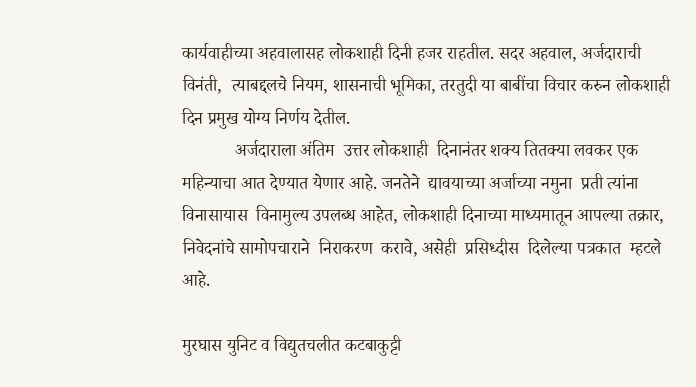कार्यवाहीच्या अहवालासह लोकशाही दिनी हजर राहतील. सदर अहवाल, अर्जदाराची  विनंती,  त्याबद्दलचे नियम, शासनाची भूमिका, तरतुदी या बाबींचा विचार करुन लोकशाही दिन प्रमुख योग्य निर्णय देतील.
            अर्जदाराला अंतिम  उत्तर लोकशाही  दिनानंतर शक्य तितक्या लवकर एक महिन्याचा आत देण्यात येणार आहे. जनतेने  द्यावयाच्या अर्जाच्या नमुना  प्रती त्यांना  विनासायास  विनामुल्य उपलब्ध आहेत, लोकशाही दिनाच्या माध्यमातून आपल्या तक्रार, निवेदनांचे सामोपचाराने  निराकरण  करावे, असेही  प्रसिध्दीस  दिलेल्या पत्रकात  म्हटले  आहे.

मुरघास युनिट व विद्युतचलीत कटबाकुट्टी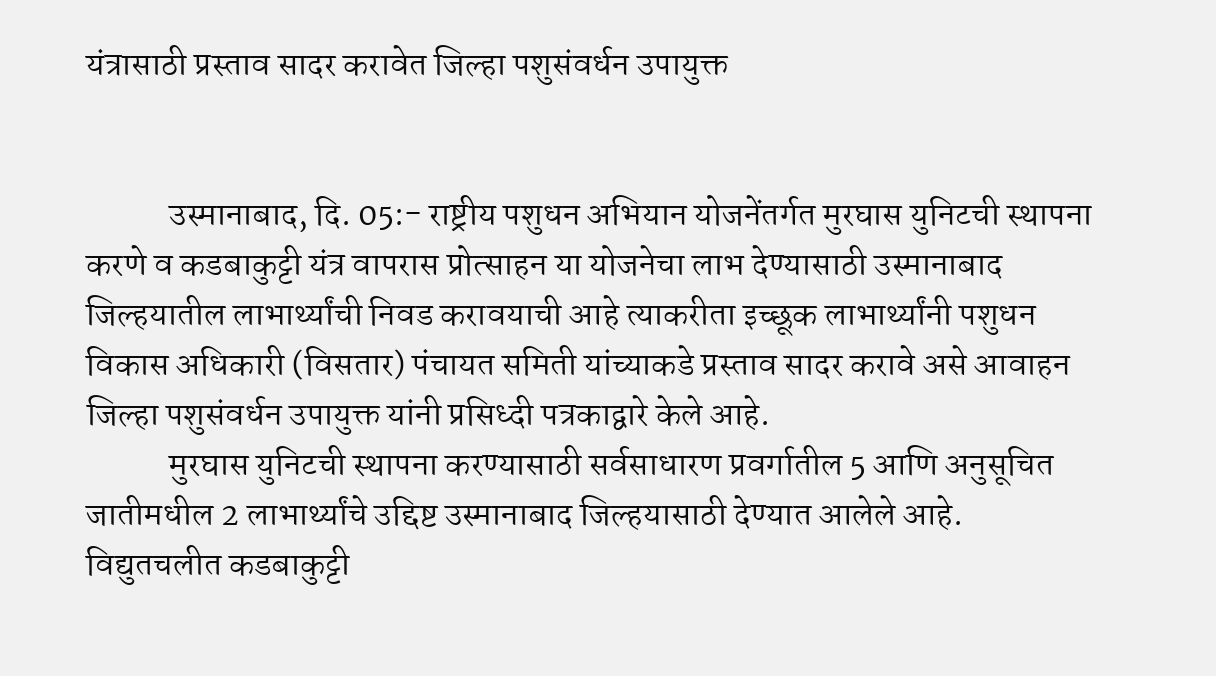यंत्रासाठी प्रस्ताव सादर करावेत जिल्हा पशुसंवर्धन उपायुक्त


            उस्मानाबाद, दि. 05:- राष्ट्रीय पशुधन अभियान योजनेंतर्गत मुरघास युनिटची स्थापना करणे व कडबाकुट्टी यंत्र वापरास प्रोत्साहन या योजनेचा लाभ देण्यासाठी उस्मानाबाद जिल्हयातील लाभार्थ्यांची निवड करावयाची आहे त्याकरीता इच्छूक लाभार्थ्यांनी पशुधन विकास अधिकारी (विसतार) पंचायत समिती यांच्याकडे प्रस्ताव सादर करावे असे आवाहन जिल्हा पशुसंवर्धन उपायुक्त यांनी प्रसिध्दी पत्रकाद्वारे केले आहे.
            मुरघास युनिटची स्थापना करण्यासाठी सर्वसाधारण प्रवर्गातील 5 आणि अनुसूचित जातीमधील 2 लाभार्थ्यांचे उद्दिष्ट उस्मानाबाद जिल्हयासाठी देण्यात आलेले आहे. विद्युतचलीत कडबाकुट्टी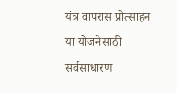यंत्र वापरास प्रोत्साहन या योजनेसाठी सर्वसाधारण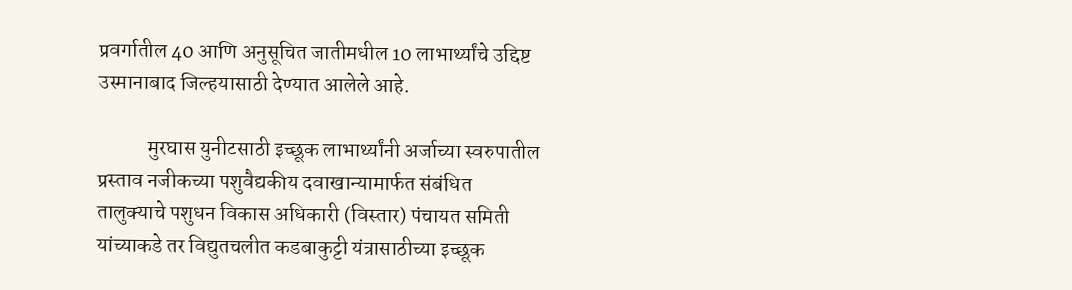प्रवर्गातील 40 आणि अनुसूचित जातीमधील 10 लाभार्थ्यांचे उद्दिष्ट उस्मानाबाद जिल्हयासाठी देण्यात आलेले आहे.

            मुरघास युनीटसाठी इच्छूक लाभार्थ्यांनी अर्जाच्या स्वरुपातील प्रस्ताव नजीकच्या पशुवैद्यकीय दवाखान्यामार्फत संबंधित तालुक्याचे पशुधन विकास अधिकारी (विस्तार) पंचायत समिती यांच्याकडे तर विद्युतचलीत कडबाकुट्टी यंत्रासाठीच्या इच्छूक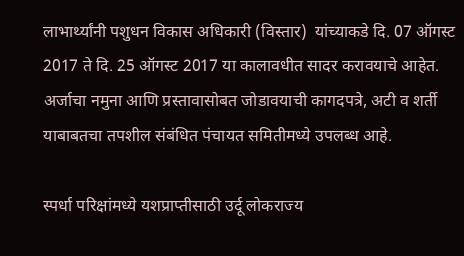लाभार्थ्यांनी पशुधन विकास अधिकारी (विस्तार)  यांच्याकडे दि. 07 ऑगस्ट 2017 ते दि. 25 ऑगस्ट 2017 या कालावधीत सादर करावयाचे आहेत. अर्जाचा नमुना आणि प्रस्तावासोबत जोडावयाची कागदपत्रे, अटी व शर्ती याबाबतचा तपशील संबंधित पंचायत समितीमध्ये उपलब्ध आहे.

स्पर्धा परिक्षांमध्ये यशप्राप्तीसाठी उर्दू लोकराज्य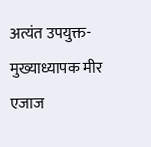अत्यंत उपयुक्त- मुख्याध्यापक मीर एजाज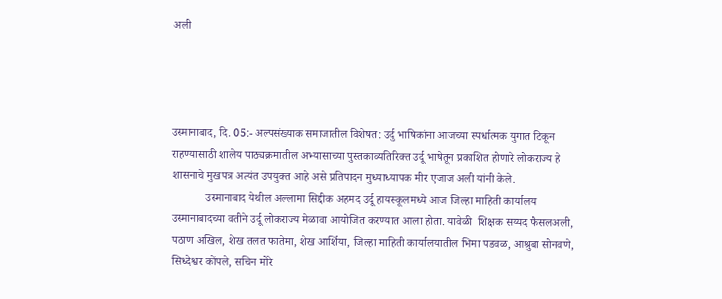अली




उस्मानाबाद, दि. 05:- अल्पसंख्याक समाजातील विशेषत: उर्दु भाषिकांना आजच्या स्पर्धात्मक युगात टिकून राहण्यासाठी शालेय पाठ्यक्रमातील अभ्यासाच्या पुस्तकाव्यतिरिक्त उर्दू भाषेतून प्रकाशित होणारे लोकराज्य हे शासनाचे मुखपत्र अत्यंत उपयुक्त आहे असे प्रतिपादन मुध्याध्यापक मीर एजाज अली यांनी केले.
            उस्मानाबाद येथील अल्लामा सिद्दीक अहमद उर्दू हायस्कूलमध्ये आज जिल्हा माहिती कार्यालय उस्मानाबादच्या वतीने उर्दू लोकराज्य मेळावा आयोजित करण्यात आला होता. यावेळी  शिक्षक सय्यद फैसलअली, पठाण अखिल, शेख तलत फातेमा, शेख आर्शिया, जिल्हा माहिती कार्यालयातील भिमा पडवळ, आश्रुबा सोनवणे, सिध्देश्वर कोंपले, सचिन मोरे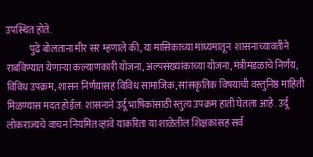उपस्थित होते.
            पुढे बोलताना मीर सर म्हणाले की, या मासिकाच्या माध्यमातून  शासनाच्यावतीने राबविण्यात येणाऱ्या कल्याणकारी योजना, अल्पसंख्यांकाच्या योजना, मंत्रीमंडळाचे निर्णय, विविध उपक्रम, शासन निर्णयासह विविध सामाजिक, सांसकृतिक विषयाची वस्तुनिष्ठ माहिती मिळण्यास मदत होईल. शासनाने उर्दू भाषिकांसाठी स्तुत्य उपक्रम हाती घेतला आहे. उर्दू लोकराज्यचे वाचन नियमित व्हावे याकरिता या शाळेतील शिक्षकांसह सर्व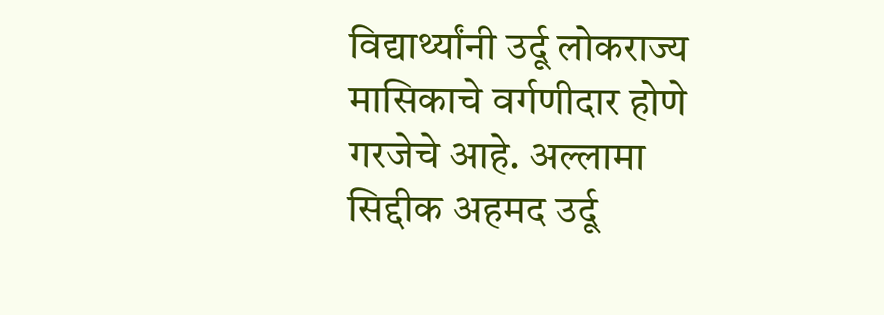विद्यार्थ्यांनी उर्दू लोकराज्य मासिकाचे वर्गणीदार होणे गरजेचे आहे. अल्लामा सिद्दीक अहमद उर्दू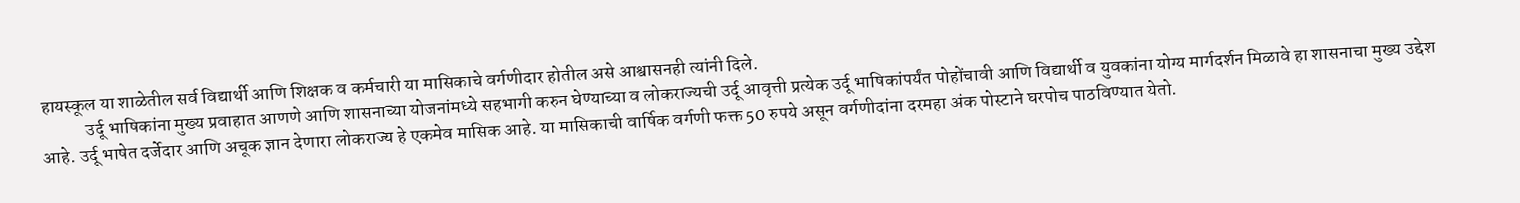हायस्कूल या शाळेतील सर्व विद्यार्थी आणि शिक्षक व कर्मचारी या मासिकाचे वर्गणीदार होतील असे आश्वासनही त्यांनी दिले.
            उर्दू भाषिकांना मुख्य प्रवाहात आणणे आणि शासनाच्या योजनांमध्ये सहभागी करुन घेण्याच्या व लोकराज्यची उर्दू आवृत्ती प्रत्येक उर्दू भाषिकांपर्यंत पोहोंचावी आणि विद्यार्थी व युवकांना योग्य मार्गदर्शन मिळावे हा शासनाचा मुख्य उद्देश आहे. उर्दू भाषेत दर्जेदार आणि अचूक ज्ञान देणारा लोकराज्य हे एकमेव मासिक आहे. या मासिकाची वार्षिक वर्गणी फक्त 50 रुपये असून वर्गणीदांना दरमहा अंक पोस्टाने घरपोच पाठविण्यात येतो.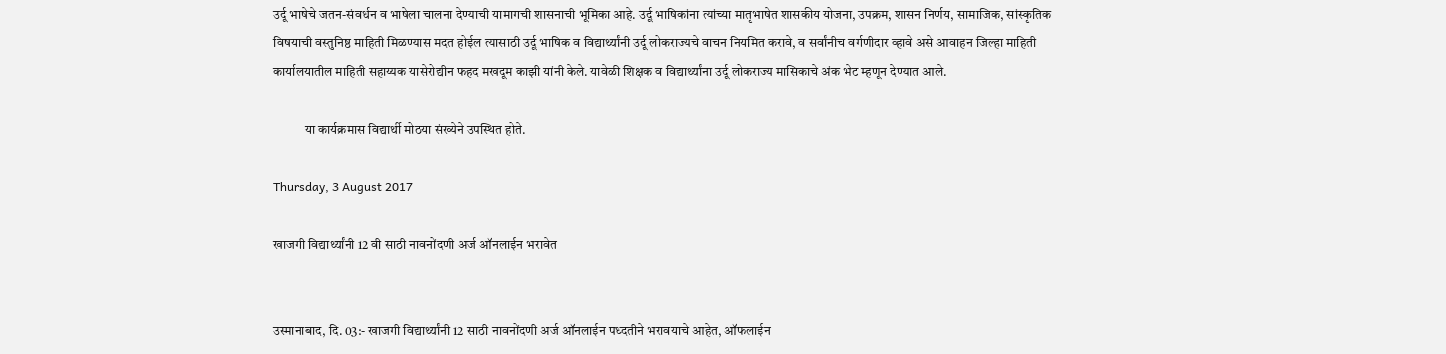उर्दू भाषेचे जतन-संवर्धन व भाषेला चालना देण्याची यामागची शासनाची भूमिका आहे. उर्दू भाषिकांना त्यांच्या मातृभाषेत शासकीय योजना, उपक्रम, शासन निर्णय, सामाजिक, सांस्कृतिक विषयाची वस्तुनिष्ठ माहिती मिळण्यास मदत होईल त्यासाठी उर्दू भाषिक व विद्यार्थ्यांनी उर्दू लोकराज्यचे वाचन नियमित करावे, व सर्वांनीच वर्गणीदार व्हावे असे आवाहन जिल्हा माहिती कार्यालयातील माहिती सहाय्यक यासेरोद्यीन फहद मखदूम काझी यांनी केले. यावेळी शिक्षक व विद्यार्थ्यांना उर्दू लोकराज्य मासिकाचे अंक भेट म्हणून देण्यात आले.

            या कार्यक्रमास विद्यार्थी मोठया संख्येने उपस्थित होते.

Thursday, 3 August 2017

खाजगी विद्यार्थ्यांनी 12 वी साठी नावनोंदणी अर्ज ऑनलाईन भरावेत


उस्मानाबाद, दि. 03:- खाजगी विद्यार्थ्यांनी 12 साठी नावनोंदणी अर्ज ऑनलाईन पध्दतीने भरावयाचे आहेत, ऑफलाईन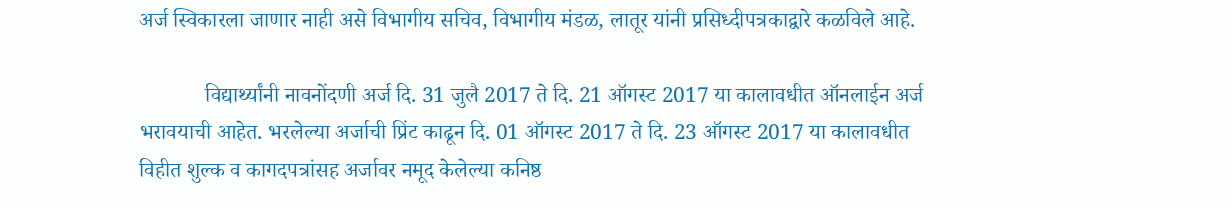अर्ज स्विकारला जाणार नाही असे विभागीय सचिव, विभागीय मंडळ, लातूर यांनी प्रसिध्दीपत्रकाद्वारे कळविले आहे.

            विद्यार्थ्यांनी नावनोंदणी अर्ज दि. 31 जुलै 2017 ते दि. 21 ऑगस्ट 2017 या कालावधीत ऑनलाईन अर्ज भरावयाची आहेत. भरलेल्या अर्जाची प्रिंट काढून दि. 01 ऑगस्ट 2017 ते दि. 23 ऑगस्ट 2017 या कालावधीत विहीत शुल्क व कागदपत्रांसह अर्जावर नमूद केलेल्या कनिष्ठ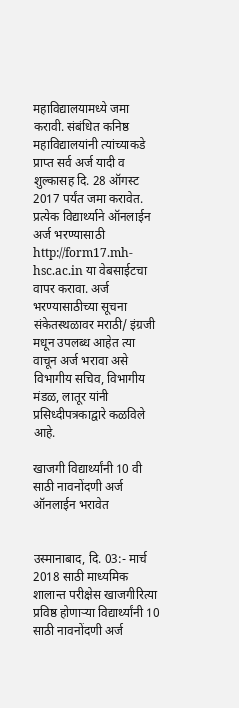महाविद्यालयामध्ये जमा करावी. संबंधित कनिष्ठ महाविद्यालयांनी त्यांच्याकडे प्राप्त सर्व अर्ज यादी व शुल्कासह दि. 28 ऑगस्ट 2017 पर्यंत जमा करावेत. प्रत्येक विद्यार्थ्याने ऑनलाईन अर्ज भरण्यासाठी http://form17.mh-hsc.ac.in या वेबसाईटचा वापर करावा. अर्ज भरण्यासाठीच्या सूचना संकेतस्थळावर मराठी/ इंग्रजी मधून उपलब्ध आहेत त्या वाचून अर्ज भरावा असे विभागीय सचिव, विभागीय मंडळ, लातूर यांनी प्रसिध्दीपत्रकाद्वारे कळविले आहे.

खाजगी विद्यार्थ्यांनी 10 वी साठी नावनोंदणी अर्ज ऑनलाईन भरावेत


उस्मानाबाद, दि. 03:- मार्च 2018 साठी माध्यमिक शालान्त परीक्षेस खाजगीरित्या प्रविष्ठ होणाऱ्या विद्यार्थ्यांनी 10 साठी नावनोंदणी अर्ज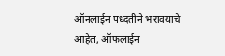ऑनलाईन पध्दतीने भरावयाचे आहेत, ऑफलाईन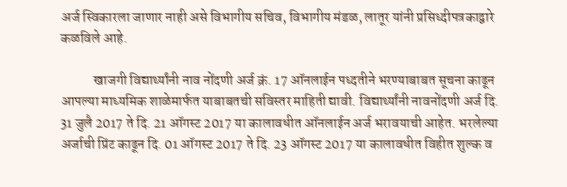अर्ज स्विकारला जाणार नाही असे विभागीय सचिव, विभागीय मंडळ, लातूर यांनी प्रसिध्दीपत्रकाद्वारे कळविले आहे.

            खाजगी विद्यार्थ्यांनी नाव नोंदणी अर्ज क्रं. 17 ऑनलाईन पध्दतीने भरण्याबाबत सूचना काढून आपल्या माध्यमिक शाळेमार्फत याबाबतची सविस्तर माहिती द्यावी. विद्यार्थ्यांनी नावनोंदणी अर्ज दि. 31 जुलै 2017 ते दि. 21 ऑगस्ट 2017 या कालावधीत ऑनलाईन अर्ज भरावयाची आहेत. भरलेल्या अर्जाची प्रिंट काढून दि. 01 ऑगस्ट 2017 ते दि. 23 ऑगस्ट 2017 या कालावधीत विहीत शुल्क व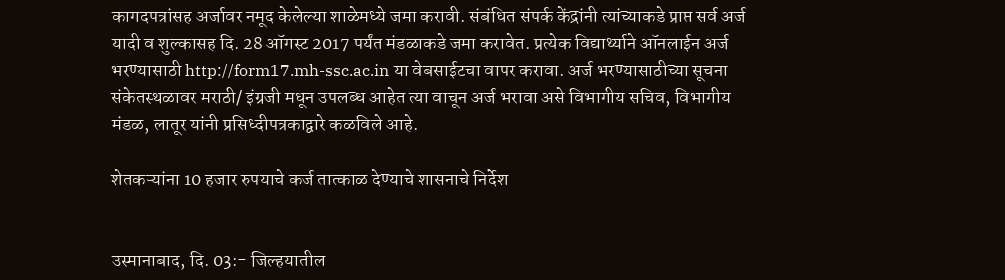कागदपत्रांसह अर्जावर नमूद केलेल्या शाळेमध्ये जमा करावी. संबंधित संपर्क केंद्रांनी त्यांच्याकडे प्राप्त सर्व अर्ज यादी व शुल्कासह दि. 28 ऑगस्ट 2017 पर्यंत मंडळाकडे जमा करावेत. प्रत्येक विद्यार्थ्याने ऑनलाईन अर्ज भरण्यासाठी http://form17.mh-ssc.ac.in या वेबसाईटचा वापर करावा. अर्ज भरण्यासाठीच्या सूचना संकेतस्थळावर मराठी/ इंग्रजी मधून उपलब्ध आहेत त्या वाचून अर्ज भरावा असे विभागीय सचिव, विभागीय मंडळ, लातूर यांनी प्रसिध्दीपत्रकाद्वारे कळविले आहे.

शेतकऱ्यांना 10 हजार रुपयाचे कर्ज तात्काळ देण्याचे शासनाचे निर्देश


उस्मानाबाद, दि. 03:- जिल्हयातील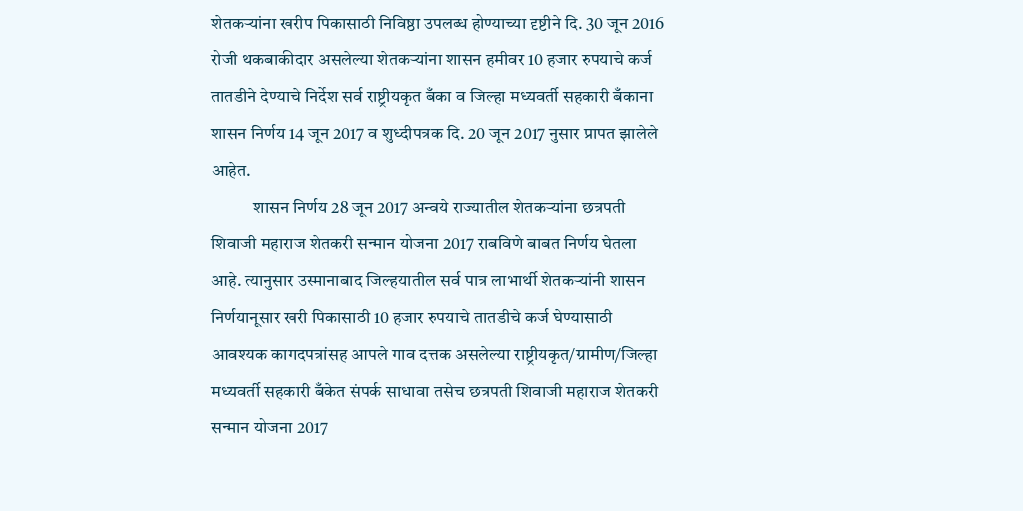शेतकऱ्यांना खरीप पिकासाठी निविष्ठा उपलब्ध होण्याच्या दृष्टीने दि. 30 जून 2016 रोजी थकबाकीदार असलेल्या शेतकऱ्यांना शासन हमीवर 10 हजार रुपयाचे कर्ज तातडीने देण्याचे निर्देश सर्व राष्ट्रीयकृत बँका व जिल्हा मध्यवर्ती सहकारी बँकाना शासन निर्णय 14 जून 2017 व शुध्दीपत्रक दि. 20 जून 2017 नुसार प्रापत झालेले आहेत.
            शासन निर्णय 28 जून 2017 अन्वये राज्यातील शेतकऱ्यांना छत्रपती शिवाजी महाराज शेतकरी सन्मान योजना 2017 राबविणे बाबत निर्णय घेतला आहे. त्यानुसार उस्मानाबाद जिल्हयातील सर्व पात्र लाभार्थी शेतकऱ्यांनी शासन निर्णयानूसार खरी पिकासाठी 10 हजार रुपयाचे तातडीचे कर्ज घेण्यासाठी आवश्यक कागदपत्रांसह आपले गाव दत्तक असलेल्या राष्ट्रीयकृत/ग्रामीण/जिल्हा मध्यवर्ती सहकारी बँकेत संपर्क साधावा तसेच छत्रपती शिवाजी महाराज शेतकरी सन्मान योजना 2017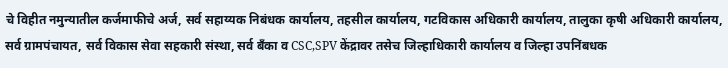चे विहीत नमुन्यातील कर्जमाफीचे अर्ज, सर्व सहाय्यक निबंधक कार्यालय, तहसील कार्यालय, गटविकास अधिकारी कार्यालय, तालुका कृषी अधिकारी कार्यालय, सर्व ग्रामपंचायत, सर्व विकास सेवा सहकारी संस्था, सर्व बँका व CSC,SPV केंद्रावर तसेच जिल्हाधिकारी कार्यालय व जिल्हा उपनिंबधक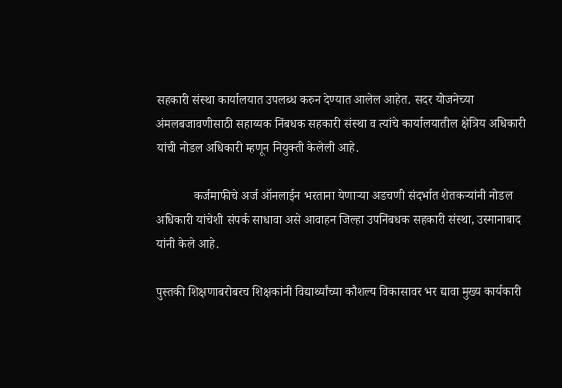सहकारी संस्था कार्यालयात उपलब्ध करुन देण्यात आलेल आहेत. सदर योजनेच्या अंमलबजावणीसाठी सहाय्यक निंबधक सहकारी संस्था व त्यांचे कार्यालयातील क्षेत्रिय अधिकारी यांची नोडल अधिकारी म्हणून नियुक्ती केलेली आहे.

            कर्जमाफीचे अर्ज ऑनलाईन भरताना येणाऱ्या अडचणी संदर्भात शेतकऱ्यांनी नोडल अधिकारी यांचेशी संपर्क साधावा असे आवाहन जिल्हा उपनिंबधक सहकारी संस्था, उस्मानाबाद यांनी केले आहे.

पुस्तकी शिक्षणाबरोबरच शिक्षकांनी विद्यार्थ्यांच्या कौशल्य विकासावर भर द्यावा मुख्य कार्यकारी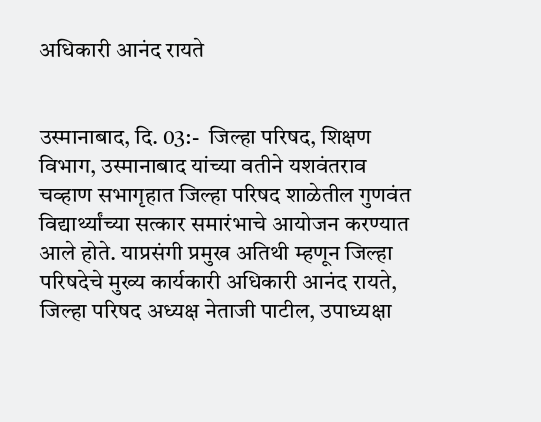अधिकारी आनंद रायते


उस्मानाबाद, दि. 03:-  जिल्हा परिषद, शिक्षण विभाग, उस्मानाबाद यांच्या वतीने यशवंतराव चव्हाण सभागृहात जिल्हा परिषद शाळेतील गुणवंत विद्यार्थ्यांच्या सत्कार समारंभाचे आयोजन करण्यात आले होते. याप्रसंगी प्रमुख अतिथी म्हणून जिल्हा परिषदेचे मुख्य कार्यकारी अधिकारी आनंद रायते, जिल्हा परिषद अध्यक्ष नेताजी पाटील, उपाध्यक्षा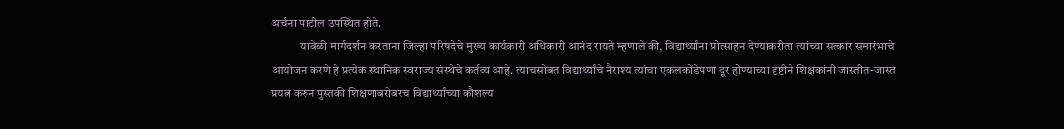अर्चना पाटील उपस्थित होते.
            यावेळी मार्गदर्शन करताना जिल्हा परिषदेचे मुख्य कार्यकारी अधिकारी आनंद रायते म्हणाले की, विद्यार्थ्यांना प्रोत्साहन देण्याकरीता त्यांच्या सत्कार समारंभाचे आयोजन करणे हे प्रत्येक स्थानिक स्वराज्य संस्थेचे कर्तव्य आहे. त्याचसोबत विद्यार्थ्यांचे नैराश्य त्यांचा एकलकोंडेपणा दूर होण्याच्या दृष्टीने शिक्षकांनी जास्तीत-जास्त प्रयत्न करुन पुस्तकी शिक्षणाबरोबरच विद्यार्थ्यांच्या कौशल्य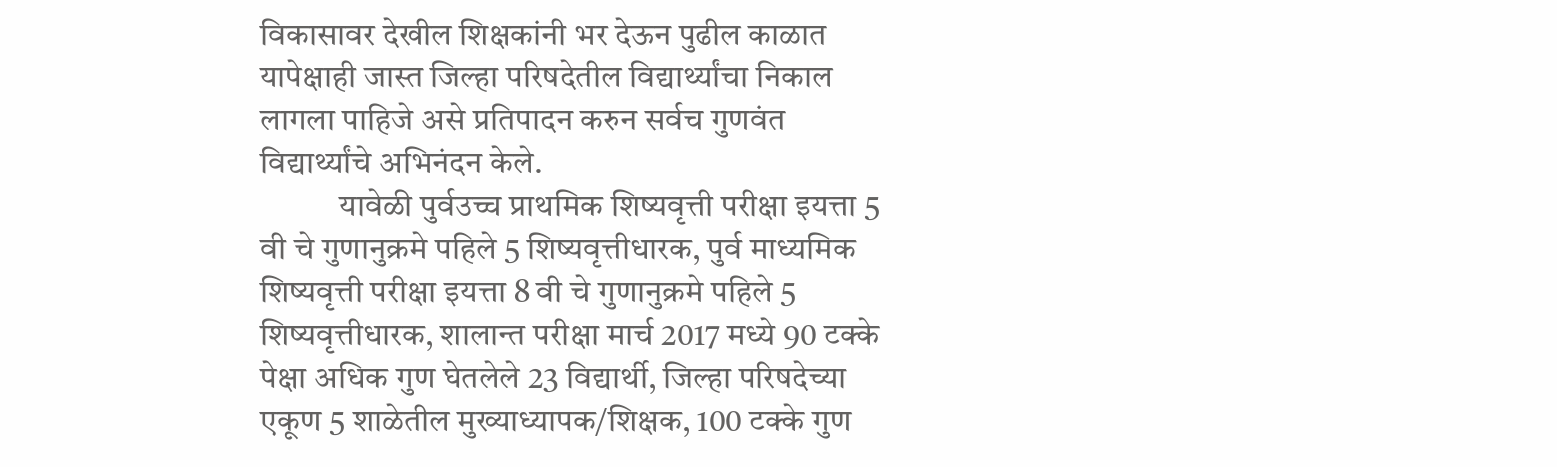विकासावर देखील शिक्षकांनी भर देऊन पुढील काळात यापेक्षाही जास्त जिल्हा परिषदेतील विद्यार्थ्यांचा निकाल लागला पाहिजे असे प्रतिपादन करुन सर्वच गुणवंत विद्यार्थ्यांचे अभिनंदन केले.
            यावेळी पुर्वउच्च प्राथमिक शिष्यवृत्ती परीक्षा इयत्ता 5 वी चे गुणानुक्रमे पहिले 5 शिष्यवृत्तीधारक, पुर्व माध्यमिक शिष्यवृत्ती परीक्षा इयत्ता 8 वी चे गुणानुक्रमे पहिले 5 शिष्यवृत्तीधारक, शालान्त परीक्षा मार्च 2017 मध्ये 90 टक्के पेक्षा अधिक गुण घेतलेले 23 विद्यार्थी, जिल्हा परिषदेच्या एकूण 5 शाळेतील मुख्याध्यापक/शिक्षक, 100 टक्के गुण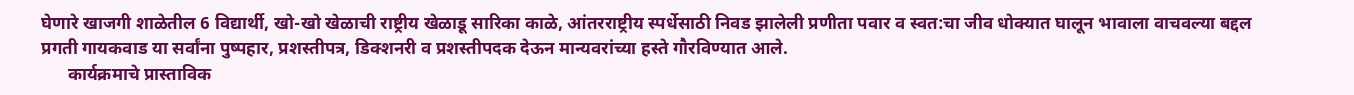घेणारे खाजगी शाळेतील 6 विद्यार्थी, खो-खो खेळाची राष्ट्रीय खेळाडू सारिका काळे, आंतरराष्ट्रीय स्पर्धेसाठी निवड झालेली प्रणीता पवार व स्वत:चा जीव धोक्यात घालून भावाला वाचवल्या बद्दल प्रगती गायकवाड या सर्वांना पुष्पहार, प्रशस्तीपत्र, डिक्शनरी व प्रशस्तीपदक देऊन मान्यवरांच्या हस्ते गौरविण्यात आले.
      कार्यक्रमाचे प्रास्ताविक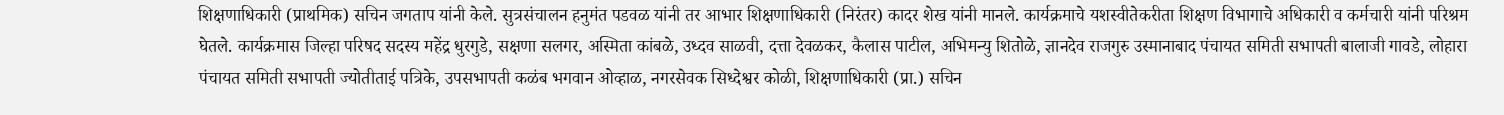शिक्षणाधिकारी (प्राथमिक) सचिन जगताप यांनी केले. सुत्रसंचालन हनुमंत पडवळ यांनी तर आभार शिक्षणाधिकारी (निरंतर) कादर शेख यांनी मानले. कार्यक्रमाचे यशस्वीतेकरीता शिक्षण विभागाचे अधिकारी व कर्मचारी यांनी परिश्रम घेतले. कार्यक्रमास जिल्हा परिषद सदस्य महेंद्र धुरगुडे, सक्षणा सलगर, अस्मिता कांबळे, उध्दव साळवी, दत्ता देवळकर, कैलास पाटील, अभिमन्यु शितोळे, ज्ञानदेव राजगुरु उस्मानाबाद पंचायत समिती सभापती बालाजी गावडे, लोहारा पंचायत समिती सभापती ज्योतीताई पत्रिके, उपसभापती कळंब भगवान ओव्हाळ, नगरसेवक सिध्देश्वर कोळी, शिक्षणाधिकारी (प्रा.) सचिन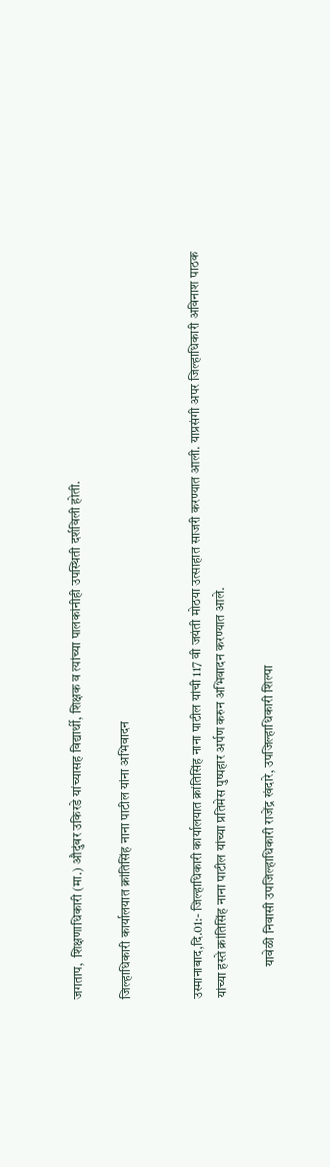जगताप,  शिक्षणाधिकारी (मा.) औदुंबर उकिरडे यांच्यासह विद्यार्थी, शिक्षक व त्यांच्या पालकांनीही उपस्थिती दर्शविली होती.

जिल्हाधिकारी कार्यालयात क्रांतिसिंह नाना पाटील यांना अभिवादन


उस्मानाबाद,दि.01:- जिल्हाधिकारी कार्यालयात क्रांतिसिंह नाना पाटील यांची 117 वी जयंती मोठया उत्साहात साजरी करण्यात आली. याप्रसंगी अपर जिल्हाधिकारी अविनाश पाठक यांच्या हस्ते क्रांतिसिंह नाना पाटील यांच्या प्रतिमेस पुष्पहार अर्पण करुन अभिवादन करण्यात आले.

            यावेळी निवासी उपजिल्हाधिकारी राजेंद्र खंदारे, उपजिल्हाधिकारी शिल्पा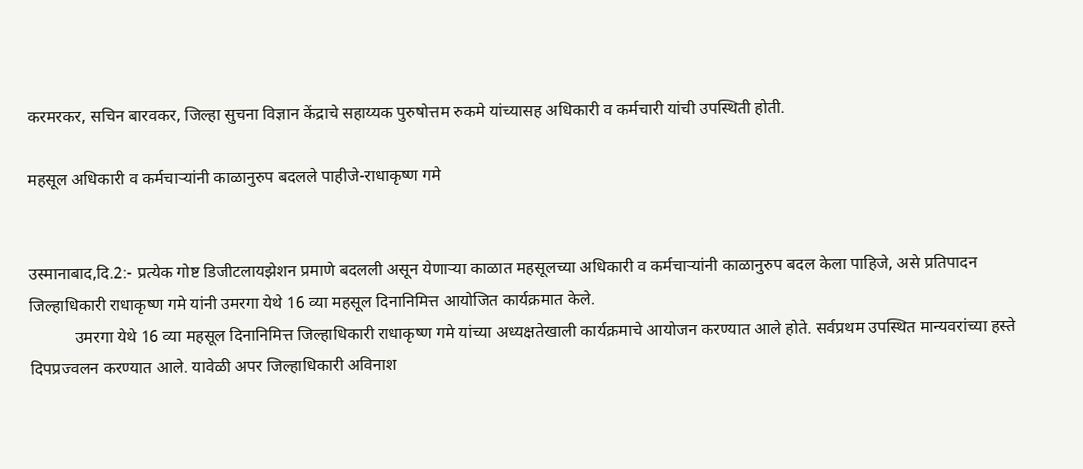करमरकर, सचिन बारवकर, जिल्हा सुचना विज्ञान केंद्राचे सहाय्यक पुरुषोत्तम रुकमे यांच्यासह अधिकारी व कर्मचारी यांची उपस्थिती होती.

महसूल अधिकारी व कर्मचाऱ्यांनी काळानुरुप बदलले पाहीजे-राधाकृष्ण गमे


उस्मानाबाद,दि.2:- प्रत्येक गोष्ट डिजीटलायझेशन प्रमाणे बदलली असून येणाऱ्या काळात महसूलच्या अधिकारी व कर्मचाऱ्यांनी काळानुरुप बदल केला पाहिजे, असे प्रतिपादन जिल्हाधिकारी राधाकृष्ण गमे यांनी उमरगा येथे 16 व्या महसूल दिनानिमित्त आयोजित कार्यक्रमात केले.
           उमरगा येथे 16 व्या महसूल दिनानिमित्त जिल्हाधिकारी राधाकृष्ण गमे यांच्या अध्यक्षतेखाली कार्यक्रमाचे आयोजन करण्यात आले होते. सर्वप्रथम उपस्थित मान्यवरांच्या हस्ते दिपप्रज्वलन करण्यात आले. यावेळी अपर जिल्हाधिकारी अविनाश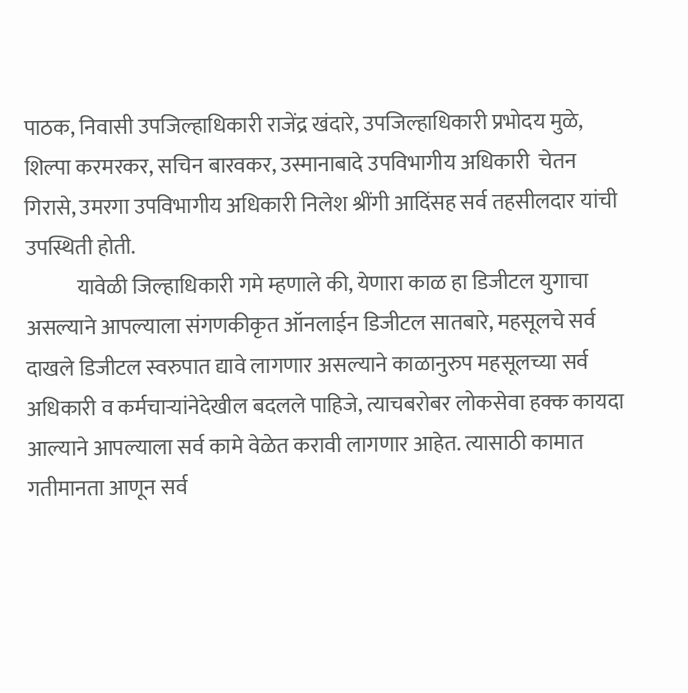पाठक, निवासी उपजिल्हाधिकारी राजेंद्र खंदारे, उपजिल्हाधिकारी प्रभोदय मुळे, शिल्पा करमरकर, सचिन बारवकर, उस्मानाबादे उपविभागीय अधिकारी  चेतन गिरासे, उमरगा उपविभागीय अधिकारी निलेश श्रींगी आदिंसह सर्व तहसीलदार यांची उपस्थिती होती.
            यावेळी जिल्हाधिकारी गमे म्हणाले की, येणारा काळ हा डिजीटल युगाचा असल्याने आपल्याला संगणकीकृत ऑनलाईन डिजीटल सातबारे, महसूलचे सर्व दाखले डिजीटल स्वरुपात द्यावे लागणार असल्याने काळानुरुप महसूलच्या सर्व अधिकारी व कर्मचाऱ्यांनेदेखील बदलले पाहिजे, त्याचबरोबर लोकसेवा हक्क कायदा आल्याने आपल्याला सर्व कामे वेळेत करावी लागणार आहेत. त्यासाठी कामात गतीमानता आणून सर्व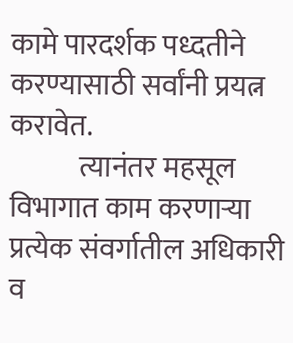कामे पारदर्शक पध्दतीने करण्यासाठी सर्वांनी प्रयत्न करावेत.
            त्यानंतर महसूल विभागात काम करणाऱ्या प्रत्येक संवर्गातील अधिकारी व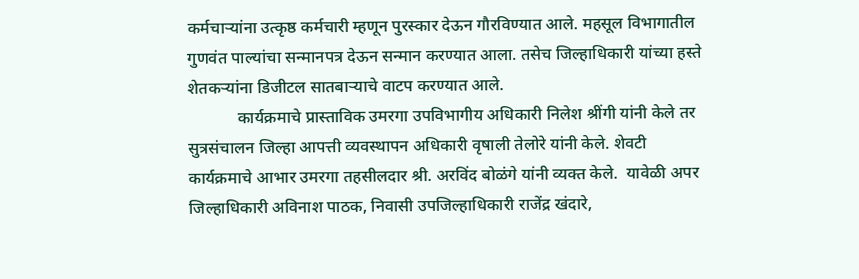कर्मचाऱ्यांना उत्कृष्ठ कर्मचारी म्हणून पुरस्कार देऊन गौरविण्यात आले. महसूल विभागातील गुणवंत पाल्यांचा सन्मानपत्र देऊन सन्मान करण्यात आला. तसेच जिल्हाधिकारी यांच्या हस्ते शेतकऱ्यांना डिजीटल सातबाऱ्याचे वाटप करण्यात आले.
            कार्यक्रमाचे प्रास्ताविक उमरगा उपविभागीय अधिकारी निलेश श्रींगी यांनी केले तर सुत्रसंचालन जिल्हा आपत्ती व्यवस्थापन अधिकारी वृषाली तेलोरे यांनी केले. शेवटी कार्यक्रमाचे आभार उमरगा तहसीलदार श्री. अरविंद बोळंगे यांनी व्यक्त केले.  यावेळी अपर जिल्हाधिकारी अविनाश पाठक, निवासी उपजिल्हाधिकारी राजेंद्र खंदारे,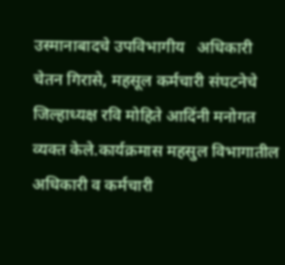उस्मानाबादचे उपविभागीय   अधिकारी चेतन गिरासे, महसूल कर्मचारी संघटनेचे जिल्हाध्यक्ष रवि मोहिते आदिंनी मनोगत व्यक्त केले.कार्यक्रमास महसुल विभागातील अधिकारी व कर्मचारी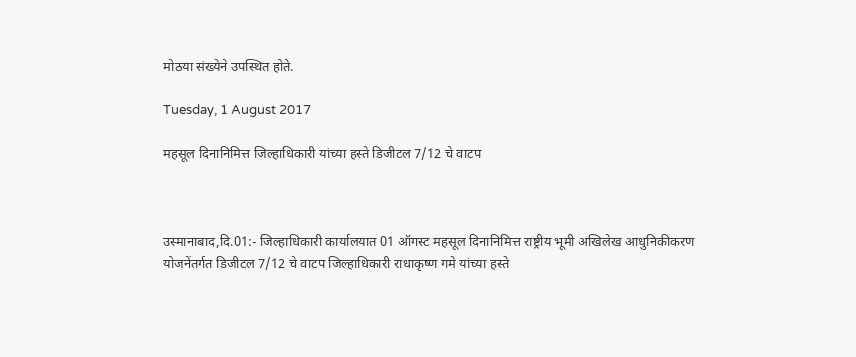मोठया संख्येने उपस्थित होते.

Tuesday, 1 August 2017

महसूल दिनानिमित्त जिल्हाधिकारी यांच्या हस्ते डिजीटल 7/12 चे वाटप



उस्मानाबाद,दि.01:- जिल्हाधिकारी कार्यालयात 01 ऑगस्ट महसूल दिनानिमित्त राष्ट्रीय भूमी अखिलेख आधुनिकीकरण योजनेंतर्गत डिजीटल 7/12 चे वाटप जिल्हाधिकारी राधाकृष्ण गमे यांच्या हस्ते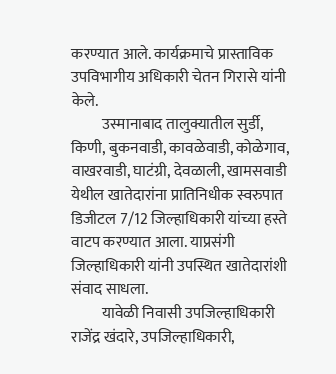करण्यात आले. कार्यक्रमाचे प्रास्ताविक उपविभागीय अधिकारी चेतन गिरासे यांनी केले.
          उस्मानाबाद तालुक्यातील सुर्डी, किणी, बुकनवाडी, कावळेवाडी, कोळेगाव, वाखरवाडी, घाटंग्री, देवळाली, खामसवाडी येथील खातेदारांना प्रातिनिधीक स्वरुपात डिजीटल 7/12 जिल्हाधिकारी यांच्या हस्ते वाटप करण्यात आला. याप्रसंगी जिल्हाधिकारी यांनी उपस्थित खातेदारांशी संवाद साधला.
          यावेळी निवासी उपजिल्हाधिकारी राजेंद्र खंदारे, उपजिल्हाधिकारी,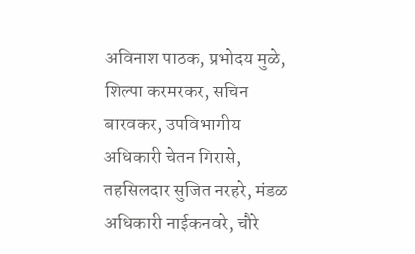अविनाश पाठक, प्रभोदय मुळे, शिल्पा करमरकर, सचिन बारवकर, उपविभागीय अधिकारी चेतन गिरासे, तहसिलदार सुजित नरहरे, मंडळ अधिकारी नाईकनवरे, चौरे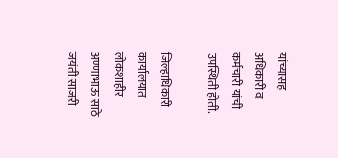यांच्यासह अधिकारी व कर्मचारी यांची उपस्थिती होती.

जिल्हाधिकारी कार्यालयात लोकशाहीर अण्णाभाऊ साठे जयंती साजरी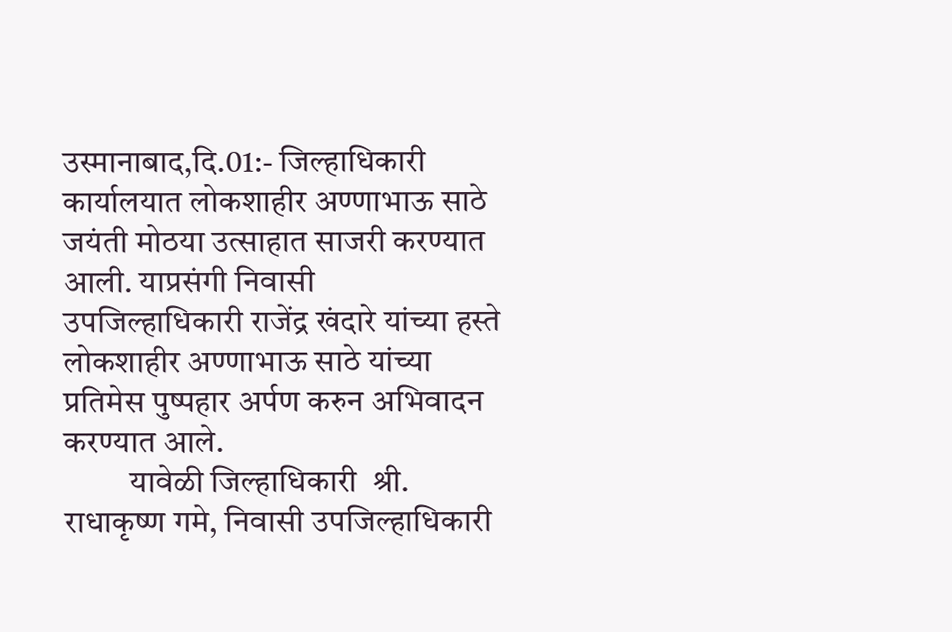उस्मानाबाद,दि.01:- जिल्हाधिकारी कार्यालयात लोकशाहीर अण्णाभाऊ साठे जयंती मोठया उत्साहात साजरी करण्यात आली. याप्रसंगी निवासी उपजिल्हाधिकारी राजेंद्र खंदारे यांच्या हस्ते लोकशाहीर अण्णाभाऊ साठे यांच्या प्रतिमेस पुष्पहार अर्पण करुन अभिवादन करण्यात आले.
          यावेळी जिल्हाधिकारी  श्री. राधाकृष्ण गमे, निवासी उपजिल्हाधिकारी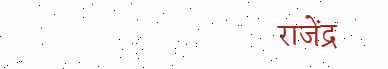राजेंद्र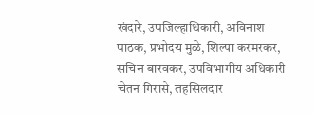खंदारे, उपजिल्हाधिकारी, अविनाश पाठक, प्रभोदय मुळे, शिल्पा करमरकर, सचिन बारवकर, उपविभागीय अधिकारी चेतन गिरासे, तहसिलदार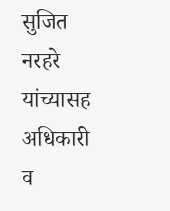सुजित नरहरे यांच्यासह अधिकारी व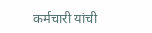कर्मचारी यांची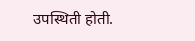उपस्थिती होती.